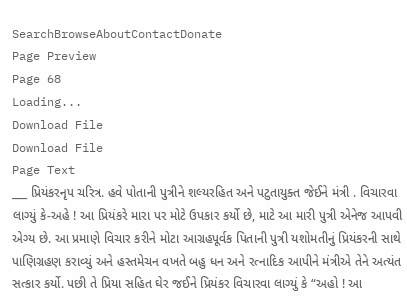SearchBrowseAboutContactDonate
Page Preview
Page 68
Loading...
Download File
Download File
Page Text
___ પ્રિયંકરનૃપ ચરિત્ર. હવે પોતાની પુત્રીને શલ્યરહિત અને પટુતાયુક્ત જેઈને મંત્રી . વિચારવા લાગ્યું કે-અહે ! આ પ્રિયંકરે મારા પર મોટે ઉપકાર કર્યો છે, માટે આ મારી પુત્રી એનેજ આપવી એગ્ય છે. આ પ્રમાણે વિચાર કરીને મોટા આગ્રહપૂર્વક પિતાની પુત્રી યશોમતીનું પ્રિયંકરની સાથે પાણિગ્રહણ કરાવ્યું અને હસ્તમેચન વખતે બહુ ધન અને રત્નાદિક આપીને મંત્રીએ તેને અત્યંત સત્કાર કર્યો. પછી તે પ્રિયા સહિત ઘેર જઈને પ્રિયંકર વિચારવા લાગ્યું કે “અહો ! આ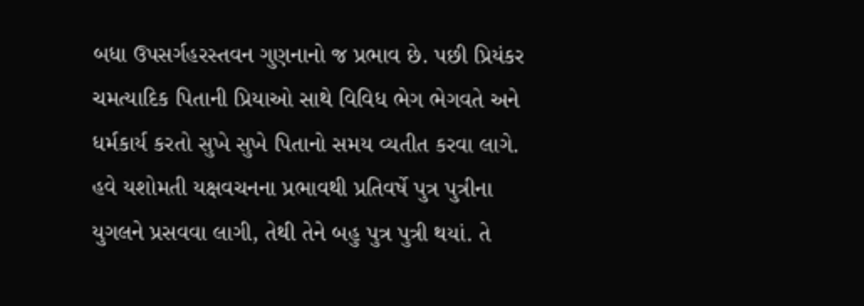બધા ઉપસર્ગહરસ્તવન ગુણનાનો જ પ્રભાવ છે. પછી પ્રિયંકર ચમત્યાદિક પિતાની પ્રિયાઓ સાથે વિવિધ ભેગ ભેગવતે અને ધર્મકાર્ય કરતો સુખે સુખે પિતાનો સમય વ્યતીત કરવા લાગે. હવે યશોમતી યક્ષવચનના પ્રભાવથી પ્રતિવર્ષે પુત્ર પુત્રીના યુગલને પ્રસવવા લાગી, તેથી તેને બહુ પુત્ર પુત્રી થયાં. તે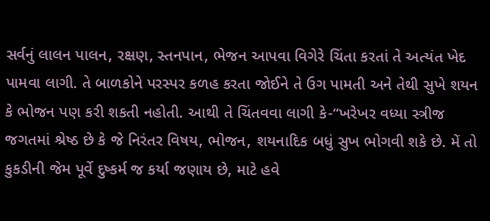સર્વનું લાલન પાલન, રક્ષણ, સ્તનપાન, ભેજન આપવા વિગેરે ચિંતા કરતાં તે અત્યંત ખેદ પામવા લાગી. તે બાળકોને પરસ્પર કળહ કરતા જોઈને તે ઉગ પામતી અને તેથી સુખે શયન કે ભોજન પણ કરી શકતી નહોતી. આથી તે ચિંતવવા લાગી કે-“ખરેખર વધ્યા સ્ત્રીજ જગતમાં શ્રેષ્ઠ છે કે જે નિરંતર વિષય, ભોજન, શયનાદિક બધું સુખ ભોગવી શકે છે. મેં તો કુકડીની જેમ પૂર્વે દુષ્કર્મ જ કર્યા જણાય છે, માટે હવે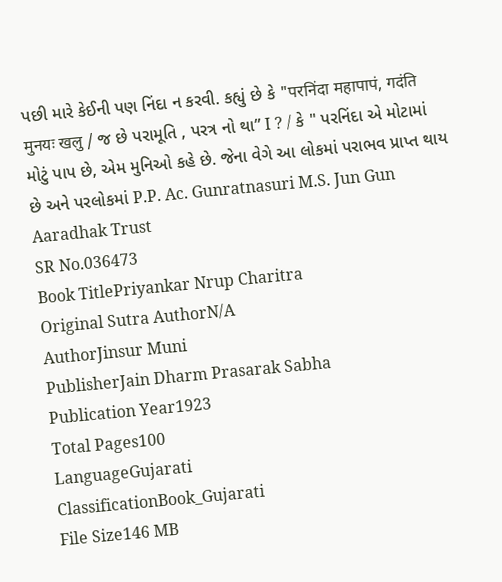પછી મારે કેઈની પણ નિંદા ન કરવી. કહ્યું છે કે "परनिंदा महापापं, गदंति मुनयः खलु / જ છે પરામૂતિ , પરત્ર નો થા” I ? / કે " પરનિંદા એ મોટામાં મોટું પાપ છે, એમ મુનિઓ કહે છે. જેના વેગે આ લોકમાં પરાભવ પ્રાપ્ત થાય છે અને પરલોકમાં P.P. Ac. Gunratnasuri M.S. Jun Gun Aaradhak Trust
SR No.036473
Book TitlePriyankar Nrup Charitra
Original Sutra AuthorN/A
AuthorJinsur Muni
PublisherJain Dharm Prasarak Sabha
Publication Year1923
Total Pages100
LanguageGujarati
ClassificationBook_Gujarati
File Size146 MB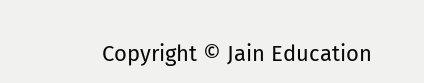Copyright © Jain Education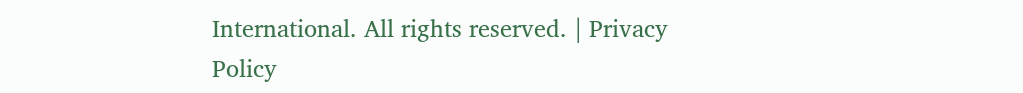International. All rights reserved. | Privacy Policy